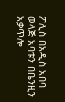ፖሊስ በአዲስ አበባ ወላጅ አባቱን በቤንዚን አቃጥሎ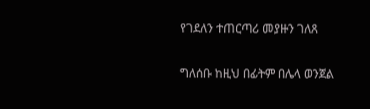የገደለን ተጠርጣሪ መያዙን ገለጸ

ግለሰቡ ከዚህ በፊትም በሌላ ወንጀል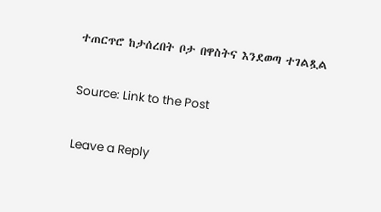ተጠርጥሮ ከታሰረበት ቦታ በዋስትና እንደወጣ ተገልጿል

Source: Link to the Post

Leave a Reply